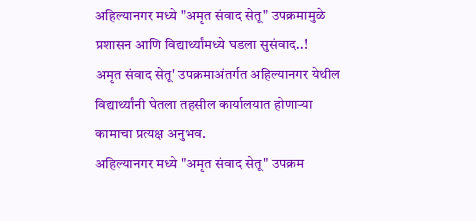अहिल्यानगर मध्ये "अमृत संवाद सेतू" उपक्रमामुळे प्रशासन आणि विद्यार्थ्यांमध्ये घडला सुसंवाद..!
अमृत संवाद सेतू' उपक्रमाअंतर्गत अहिल्यानगर येथील विद्यार्थ्यांनी घेतला तहसील कार्यालयात होणाऱ्या कामाचा प्रत्यक्ष अनुभव.
अहिल्यानगर मध्ये "अमृत संवाद सेतू" उपक्रम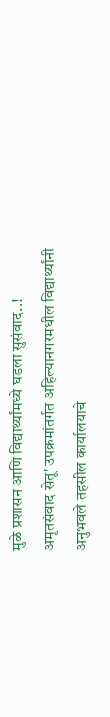मुळे प्रशासन आणि विद्यार्थ्यांमध्ये घडला सुसंवाद..!
अमृतसंवाद सेतू' उपक्रमांतर्गत अहिल्यानगरमधील विद्यार्थ्यांनी अनुभवले तहसील कार्यालयाचे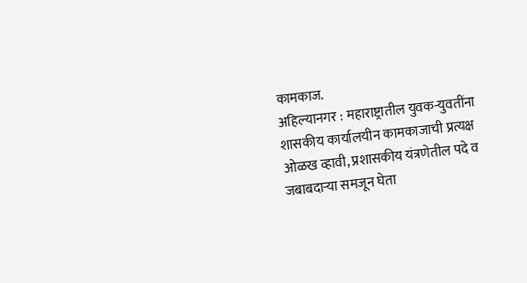कामकाज.
अहिल्यानगर : महाराष्ट्रातील युवक-युवतींना शासकीय कार्यालयीन कामकाजाची प्रत्यक्ष ओळख व्हावी, प्रशासकीय यंत्रणेतील पदे व जबाबदाऱ्या समजून घेता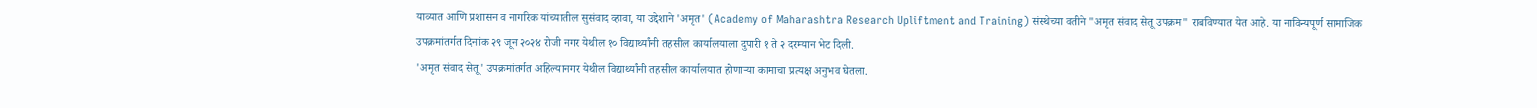याव्यात आणि प्रशासन व नागरिक यांच्यातील सुसंवाद व्हावा, या उद्देशाने 'अमृत' (Academy of Maharashtra Research Upliftment and Training) संस्थेच्या वतीने "अमृत संवाद सेतू उपक्रम" राबविण्यात येत आहे. या नाविन्यपूर्ण सामाजिक उपक्रमांतर्गत दिनांक २९ जून २०२४ रोजी नगर येथील १० विद्यार्थ्यांनी तहसील कार्यालयाला दुपारी १ ते २ दरम्यान भेट दिली.
'अमृत संवाद सेतू' उपक्रमांतर्गत अहिल्यानगर येथील विद्यार्थ्यांनी तहसील कार्यालयात होणाऱ्या कामाचा प्रत्यक्ष अनुभव घेतला.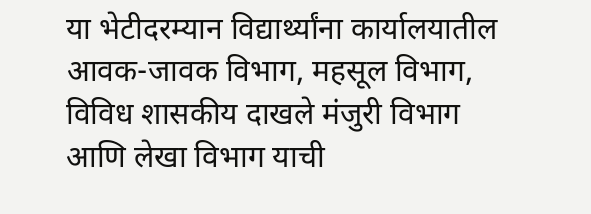या भेटीदरम्यान विद्यार्थ्यांना कार्यालयातील आवक-जावक विभाग, महसूल विभाग, विविध शासकीय दाखले मंजुरी विभाग आणि लेखा विभाग याची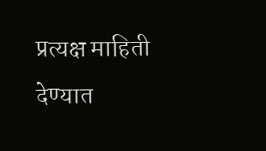प्रत्यक्ष माहिती देण्यात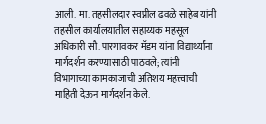आली. मा. तहसीलदार स्वप्नील ढवळे साहेब यांनी तहसील कार्यालयातील सहाय्यक महसूल अधिकारी सौ. पारगावकर मॅडम यांना विद्यार्थ्यांना मार्गदर्शन करण्यासाठी पाठवले; त्यांनी विभागाच्या कामकाजाची अतिशय महत्त्वाची माहिती देऊन मार्गदर्शन केले.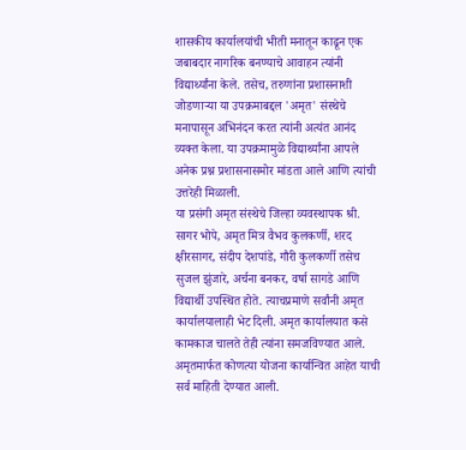शासकीय कार्यालयांची भीती मनातून काढून एक जबाबदार नागरिक बनण्याचे आवाहन त्यांनी विद्यार्थ्यांना केले. तसेच, तरुणांना प्रशासनाशी जोडणाऱ्या या उपक्रमाबद्दल 'अमृत' संस्थेचे मनापासून अभिनंदन करत त्यांनी अत्यंत आनंद व्यक्त केला. या उपक्रमामुळे विद्यार्थ्यांना आपले अनेक प्रश्न प्रशासनासमोर मांडता आले आणि त्यांची उत्तरेही मिळाली.
या प्रसंगी अमृत संस्थेचे जिल्हा व्यवस्थापक श्री. सागर भोपे, अमृत मित्र वैभव कुलकर्णी, शरद क्षीरसागर, संदीप देशपांडे, गौरी कुलकर्णी तसेच सुजल झुंजारे, अर्चना बनकर, वर्षा सागडे आणि विद्यार्थी उपस्थित होते. त्याचप्रमाणे सर्वांनी अमृत कार्यालयालाही भेट दिली. अमृत कार्यालयात कसे कामकाज चालते तेही त्यांना समजविण्यात आले. अमृतमार्फत कोणत्या योजना कार्यान्वित आहेत याची सर्व माहिती देण्यात आली.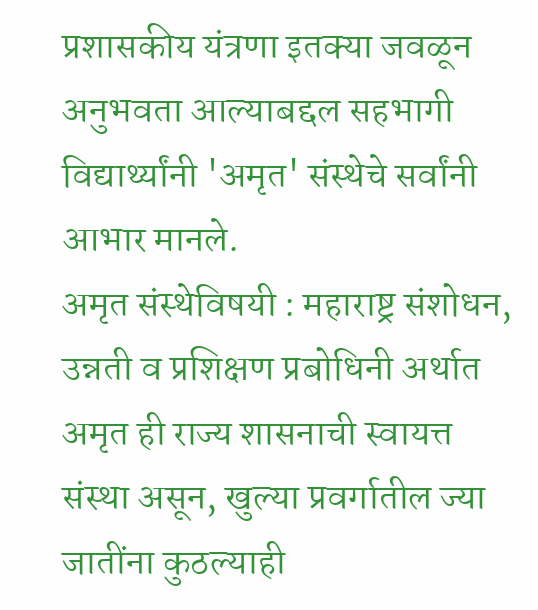प्रशासकीय यंत्रणा इतक्या जवळून अनुभवता आल्याबद्दल सहभागी विद्यार्थ्यांनी 'अमृत' संस्थेचे सर्वांनी आभार मानले.
अमृत संस्थेविषयी : महाराष्ट्र संशोधन, उन्नती व प्रशिक्षण प्रबोधिनी अर्थात अमृत ही राज्य शासनाची स्वायत्त संस्था असून, खुल्या प्रवर्गातील ज्या जातींना कुठल्याही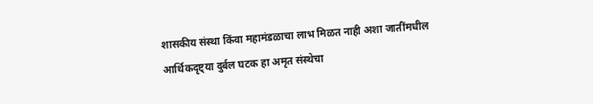शासकीय संस्था किंवा महामंडळाचा लाभ मिळत नाही अशा जातींमधील आर्थिकदृष्ट्या दुर्बल घटक हा अमृत संस्थेचा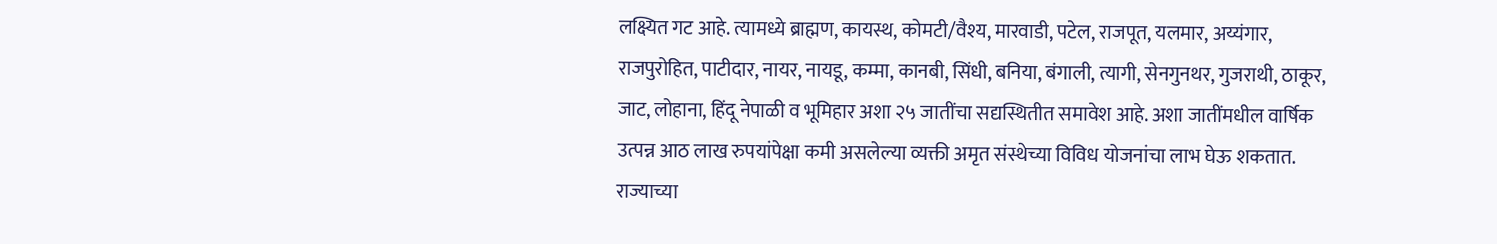लक्ष्यित गट आहे. त्यामध्ये ब्राह्मण, कायस्थ, कोमटी/वैश्य, मारवाडी, पटेल, राजपूत, यलमार, अय्यंगार, राजपुरोहित, पाटीदार, नायर, नायडू, कम्मा, कानबी, सिंधी, बनिया, बंगाली, त्यागी, सेनगुनथर, गुजराथी, ठाकूर, जाट, लोहाना, हिंदू नेपाळी व भूमिहार अशा २५ जातींचा सद्यस्थितीत समावेश आहे. अशा जातींमधील वार्षिक उत्पन्न आठ लाख रुपयांपेक्षा कमी असलेल्या व्यक्ती अमृत संस्थेच्या विविध योजनांचा लाभ घेऊ शकतात. राज्याच्या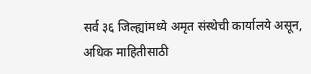सर्व ३६ जिल्ह्यांमध्ये अमृत संस्थेची कार्यालये असून, अधिक माहितीसाठी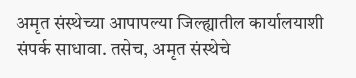अमृत संस्थेच्या आपापल्या जिल्ह्यातील कार्यालयाशी संपर्क साधावा. तसेच, अमृत संस्थेचे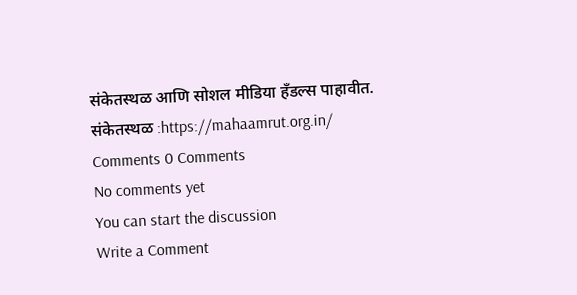संकेतस्थळ आणि सोशल मीडिया हँडल्स पाहावीत.
संकेतस्थळ :https://mahaamrut.org.in/
Comments 0 Comments
No comments yet
You can start the discussion
Write a Comment